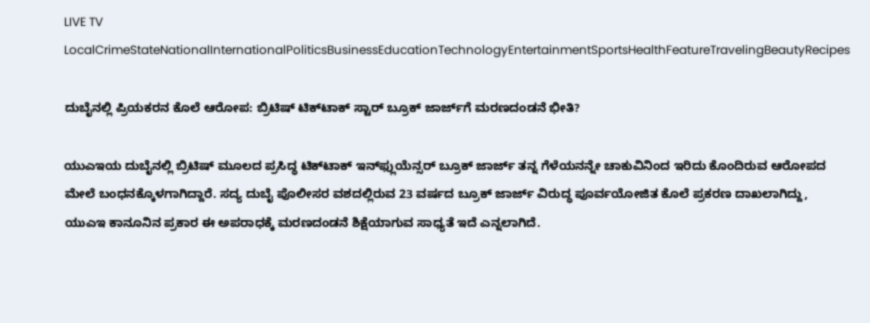LIVE TV LocalCrimeStateNationalInternationalPoliticsBusinessEducationTechnologyEntertainmentSportsHealthFeatureTravelingBeautyRecipes

ದುಬೈನಲ್ಲಿ ಪ್ರಿಯಕರನ ಕೊಲೆ ಆರೋಪ: ಬ್ರಿಟಿಷ್ ಟಿಕ್‌ಟಾಕ್ ಸ್ಟಾರ್ ಬ್ರೂಕ್ ಜಾರ್ಜ್‌ಗೆ ಮರಣದಂಡನೆ ಭೀತಿ?

ಯುಎಇಯ ದುಬೈನಲ್ಲಿ ಬ್ರಿಟಿಷ್ ಮೂಲದ ಪ್ರಸಿದ್ಧ ಟಿಕ್‌ಟಾಕ್ ಇನ್‌ಫ್ಲುಯೆನ್ಸರ್ ಬ್ರೂಕ್ ಜಾರ್ಜ್ ತನ್ನ ಗೆಳೆಯನನ್ನೇ ಚಾಕುವಿನಿಂದ ಇರಿದು ಕೊಂದಿರುವ ಆರೋಪದ ಮೇಲೆ ಬಂಧನಕ್ಕೊಳಗಾಗಿದ್ದಾರೆ. ಸದ್ಯ ದುಬೈ ಪೊಲೀಸರ ವಶದಲ್ಲಿರುವ 23 ವರ್ಷದ ಬ್ರೂಕ್ ಜಾರ್ಜ್ ವಿರುದ್ಧ ಪೂರ್ವಯೋಜಿತ ಕೊಲೆ ಪ್ರಕರಣ ದಾಖಲಾಗಿದ್ದು, ಯುಎಇ ಕಾನೂನಿನ ಪ್ರಕಾರ ಈ ಅಪರಾಧಕ್ಕೆ ಮರಣದಂಡನೆ ಶಿಕ್ಷೆಯಾಗುವ ಸಾಧ್ಯತೆ ಇದೆ ಎನ್ನಲಾಗಿದೆ.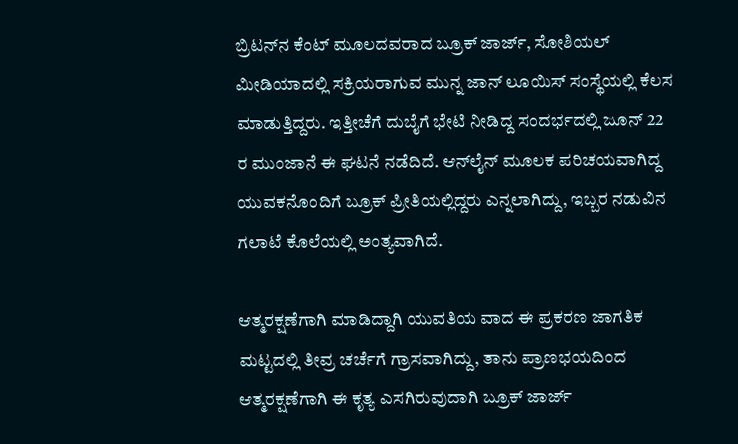ಬ್ರಿಟನ್‌ನ ಕೆಂಟ್ ಮೂಲದವರಾದ ಬ್ರೂಕ್ ಜಾರ್ಜ್, ಸೋಶಿಯಲ್ ಮೀಡಿಯಾದಲ್ಲಿ ಸಕ್ರಿಯರಾಗುವ ಮುನ್ನ ಜಾನ್ ಲೂಯಿಸ್ ಸಂಸ್ಥೆಯಲ್ಲಿ ಕೆಲಸ ಮಾಡುತ್ತಿದ್ದರು. ಇತ್ತೀಚೆಗೆ ದುಬೈಗೆ ಭೇಟಿ ನೀಡಿದ್ದ ಸಂದರ್ಭದಲ್ಲಿ ಜೂನ್ 22 ರ ಮುಂಜಾನೆ ಈ ಘಟನೆ ನಡೆದಿದೆ. ಆನ್‌ಲೈನ್ ಮೂಲಕ ಪರಿಚಯವಾಗಿದ್ದ ಯುವಕನೊಂದಿಗೆ ಬ್ರೂಕ್ ಪ್ರೀತಿಯಲ್ಲಿದ್ದರು ಎನ್ನಲಾಗಿದ್ದು, ಇಬ್ಬರ ನಡುವಿನ ಗಲಾಟೆ ಕೊಲೆಯಲ್ಲಿ ಅಂತ್ಯವಾಗಿದೆ.

ಆತ್ಮರಕ್ಷಣೆಗಾಗಿ ಮಾಡಿದ್ದಾಗಿ ಯುವತಿಯ ವಾದ ಈ ಪ್ರಕರಣ ಜಾಗತಿಕ ಮಟ್ಟದಲ್ಲಿ ತೀವ್ರ ಚರ್ಚೆಗೆ ಗ್ರಾಸವಾಗಿದ್ದು, ತಾನು ಪ್ರಾಣಭಯದಿಂದ ಆತ್ಮರಕ್ಷಣೆಗಾಗಿ ಈ ಕೃತ್ಯ ಎಸಗಿರುವುದಾಗಿ ಬ್ರೂಕ್ ಜಾರ್ಜ್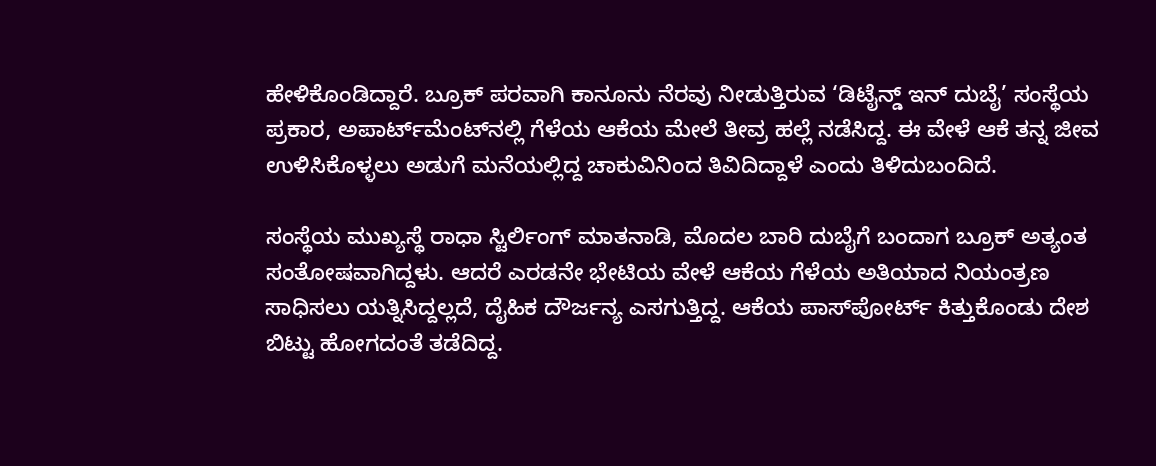ಹೇಳಿಕೊಂಡಿದ್ದಾರೆ. ಬ್ರೂಕ್ ಪರವಾಗಿ ಕಾನೂನು ನೆರವು ನೀಡುತ್ತಿರುವ ‘ಡಿಟೈನ್ಡ್ ಇನ್ ದುಬೈ’ ಸಂಸ್ಥೆಯ ಪ್ರಕಾರ, ಅಪಾರ್ಟ್‌ಮೆಂಟ್‌ನಲ್ಲಿ ಗೆಳೆಯ ಆಕೆಯ ಮೇಲೆ ತೀವ್ರ ಹಲ್ಲೆ ನಡೆಸಿದ್ದ. ಈ ವೇಳೆ ಆಕೆ ತನ್ನ ಜೀವ ಉಳಿಸಿಕೊಳ್ಳಲು ಅಡುಗೆ ಮನೆಯಲ್ಲಿದ್ದ ಚಾಕುವಿನಿಂದ ತಿವಿದಿದ್ದಾಳೆ ಎಂದು ತಿಳಿದುಬಂದಿದೆ.

ಸಂಸ್ಥೆಯ ಮುಖ್ಯಸ್ಥೆ ರಾಧಾ ಸ್ಟಿರ್ಲಿಂಗ್ ಮಾತನಾಡಿ, ಮೊದಲ ಬಾರಿ ದುಬೈಗೆ ಬಂದಾಗ ಬ್ರೂಕ್ ಅತ್ಯಂತ ಸಂತೋಷವಾಗಿದ್ದಳು. ಆದರೆ ಎರಡನೇ ಭೇಟಿಯ ವೇಳೆ ಆಕೆಯ ಗೆಳೆಯ ಅತಿಯಾದ ನಿಯಂತ್ರಣ ಸಾಧಿಸಲು ಯತ್ನಿಸಿದ್ದಲ್ಲದೆ, ದೈಹಿಕ ದೌರ್ಜನ್ಯ ಎಸಗುತ್ತಿದ್ದ. ಆಕೆಯ ಪಾಸ್‌ಪೋರ್ಟ್ ಕಿತ್ತುಕೊಂಡು ದೇಶ ಬಿಟ್ಟು ಹೋಗದಂತೆ ತಡೆದಿದ್ದ.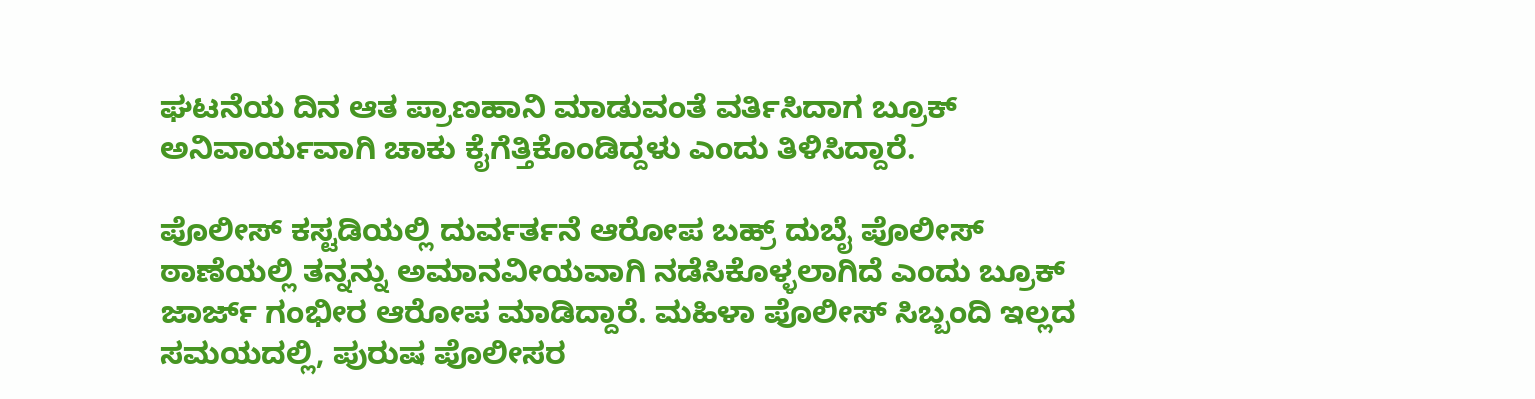ಘಟನೆಯ ದಿನ ಆತ ಪ್ರಾಣಹಾನಿ ಮಾಡುವಂತೆ ವರ್ತಿಸಿದಾಗ ಬ್ರೂಕ್ ಅನಿವಾರ್ಯವಾಗಿ ಚಾಕು ಕೈಗೆತ್ತಿಕೊಂಡಿದ್ದಳು ಎಂದು ತಿಳಿಸಿದ್ದಾರೆ.

ಪೊಲೀಸ್ ಕಸ್ಟಡಿಯಲ್ಲಿ ದುರ್ವರ್ತನೆ ಆರೋಪ ಬಹ್ರ್ ದುಬೈ ಪೊಲೀಸ್ ಠಾಣೆಯಲ್ಲಿ ತನ್ನನ್ನು ಅಮಾನವೀಯವಾಗಿ ನಡೆಸಿಕೊಳ್ಳಲಾಗಿದೆ ಎಂದು ಬ್ರೂಕ್ ಜಾರ್ಜ್ ಗಂಭೀರ ಆರೋಪ ಮಾಡಿದ್ದಾರೆ. ಮಹಿಳಾ ಪೊಲೀಸ್ ಸಿಬ್ಬಂದಿ ಇಲ್ಲದ ಸಮಯದಲ್ಲಿ, ಪುರುಷ ಪೊಲೀಸರ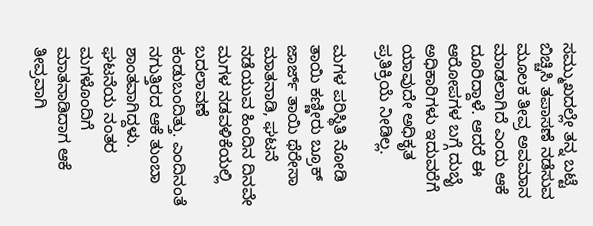ಸಮ್ಮುಖದಲ್ಲೇ ತನ್ನ ಬಟ್ಟೆ ಬಿಚ್ಚಿಸಿ ತಪಾಸಣೆ ನಡೆಸುವ ಮೂಲಕ ತೀವ್ರ ಅವಮಾನ ಮಾಡಲಾಗಿದೆ ಎಂದು ಆಕೆ ದೂರಿದ್ದಾಳೆ. ಆದರೆ ಈ ಆರೋಪಗಳ ಬಗ್ಗೆ ದುಬೈ ಅಧಿಕಾರಿಗಳು ಇದುವರೆಗೆ ಯಾವುದೇ ಅಧಿಕೃತ ಪ್ರತಿಕ್ರಿಯೆ ನೀಡಿಲ್ಲ.

ಮಗಳ ಪರಿಸ್ಥಿತಿ ನೋಡಿ ತಾಯಿ ಕಣ್ಣೀರು ಬ್ರೂಕ್ ಜಾರ್ಜ್ ತಾಯಿ ಥೆರೇಸಾ ಮಾತನಾಡಿ, ಘಟನೆ ನಡೆಯುವ ಹಿಂದಿನ ದಿನವೇ ಮಗಳ ನಡವಳಿಕೆಯಲ್ಲಿ ಬದಲಾವಣೆ ಕಂಡುಬಂದಿತ್ತು. ಎಂದಿನಂತೆ ನಗುತ್ತಿರದ ಆಕೆ ತುಂಬಾ ಶಾಂತವಾಗಿದ್ದಳು. ಘಟನೆಯ ನಂತರ ಮಗಳೊಂದಿಗೆ ಮಾತನಾಡಿದಾಗ ಆಕೆ ತೀವ್ರವಾಗಿ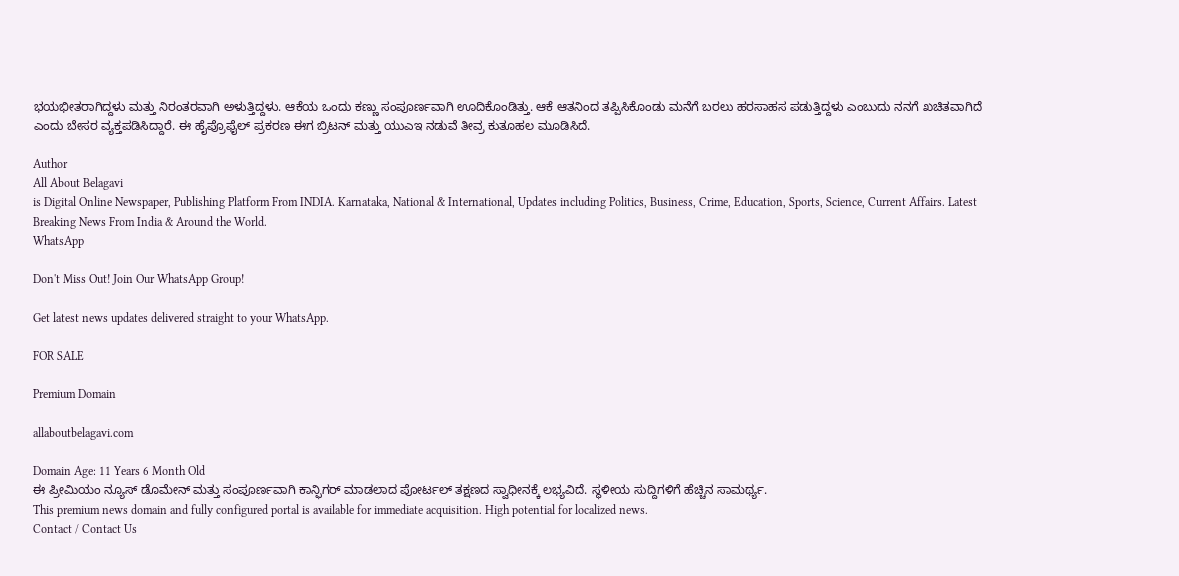ಭಯಭೀತರಾಗಿದ್ದಳು ಮತ್ತು ನಿರಂತರವಾಗಿ ಅಳುತ್ತಿದ್ದಳು. ಆಕೆಯ ಒಂದು ಕಣ್ಣು ಸಂಪೂರ್ಣವಾಗಿ ಊದಿಕೊಂಡಿತ್ತು. ಆಕೆ ಆತನಿಂದ ತಪ್ಪಿಸಿಕೊಂಡು ಮನೆಗೆ ಬರಲು ಹರಸಾಹಸ ಪಡುತ್ತಿದ್ದಳು ಎಂಬುದು ನನಗೆ ಖಚಿತವಾಗಿದೆ ಎಂದು ಬೇಸರ ವ್ಯಕ್ತಪಡಿಸಿದ್ದಾರೆ. ಈ ಹೈಪ್ರೊಫೈಲ್ ಪ್ರಕರಣ ಈಗ ಬ್ರಿಟನ್ ಮತ್ತು ಯುಎಇ ನಡುವೆ ತೀವ್ರ ಕುತೂಹಲ ಮೂಡಿಸಿದೆ.

Author
All About Belagavi
is Digital Online Newspaper, Publishing Platform From INDIA. Karnataka, National & International, Updates including Politics, Business, Crime, Education, Sports, Science, Current Affairs. Latest Breaking News From India & Around the World.
WhatsApp

Don't Miss Out! Join Our WhatsApp Group!

Get latest news updates delivered straight to your WhatsApp.

FOR SALE

Premium Domain

allaboutbelagavi.com

Domain Age: 11 Years 6 Month Old
ಈ ಪ್ರೀಮಿಯಂ ನ್ಯೂಸ್ ಡೊಮೇನ್ ಮತ್ತು ಸಂಪೂರ್ಣವಾಗಿ ಕಾನ್ಫಿಗರ್ ಮಾಡಲಾದ ಪೋರ್ಟಲ್ ತಕ್ಷಣದ ಸ್ವಾಧೀನಕ್ಕೆ ಲಭ್ಯವಿದೆ. ಸ್ಥಳೀಯ ಸುದ್ದಿಗಳಿಗೆ ಹೆಚ್ಚಿನ ಸಾಮರ್ಥ್ಯ.
This premium news domain and fully configured portal is available for immediate acquisition. High potential for localized news.
Contact / Contact Us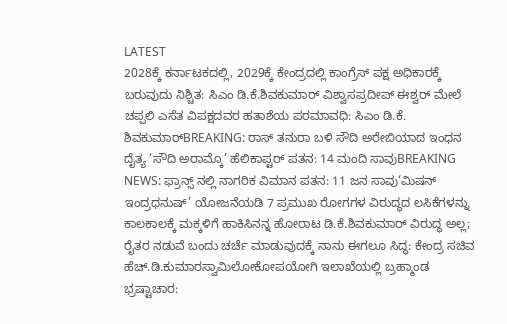LATEST
2028ಕ್ಕೆ ಕರ್ನಾಟಕದಲ್ಲಿ, 2029ಕ್ಕೆ ಕೇಂದ್ರದಲ್ಲಿ ಕಾಂಗ್ರೆಸ್ ಪಕ್ಷ ಅಧಿಕಾರಕ್ಕೆ ಬರುವುದು ನಿಶ್ಚಿತ: ಸಿಎಂ ಡಿ.ಕೆ.ಶಿವಕುಮಾರ್ ವಿಶ್ವಾಸಪ್ರದೀಪ್ ಈಶ್ವರ್ ಮೇಲೆ ಚಪ್ಪಲಿ ಎಸೆತ ವಿಪಕ್ಷದವರ ಹತಾಶೆಯ ಪರಮಾವಧಿ: ಸಿಎಂ ಡಿ.ಕೆ. ಶಿವಕುಮಾರ್BREAKING: ರಾಸ್ ತನುರಾ ಬಳಿ ಸೌದಿ ಅರೇಬಿಯಾದ ಇಂಧನ ದೈತ್ಯ ‘ಸೌದಿ ಅರಾಮ್ಕೊ’ ಹೆಲಿಕಾಪ್ಟರ್ ಪತನ: 14 ಮಂದಿ ಸಾವುBREAKING NEWS: ಫ್ರಾನ್ಸ್ ನಲ್ಲಿ ನಾಗರಿಕ ವಿಮಾನ ಪತನ: 11 ಜನ ಸಾವು‘ಮಿಷನ್ ಇಂದ್ರಧನುಷ್’ ಯೋಜನೆಯಡಿ 7 ಪ್ರಮುಖ ರೋಗಗಳ ವಿರುದ್ಧದ ಲಸಿಕೆಗಳನ್ನು ಕಾಲಕಾಲಕ್ಕೆ ಮಕ್ಕಳಿಗೆ ಹಾಕಿಸಿನನ್ನ ಹೋರಾಟ ಡಿ.ಕೆ.ಶಿವಕುಮಾರ್ ವಿರುದ್ಧ ಅಲ್ಲ; ರೈತರ ನಡುವೆ ಬಂದು ಚರ್ಚೆ ಮಾಡುವುದಕ್ಕೆ ನಾನು ಈಗಲೂ ಸಿದ್ಧ: ಕೇಂದ್ರ ಸಚಿವ ಹೆಚ್.ಡಿ.ಕುಮಾರಸ್ವಾಮಿಲೋಕೋಪಯೋಗಿ ಇಲಾಖೆಯಲ್ಲಿ ಬ್ರಹ್ಮಾಂಡ ಭ್ರಷ್ಟಾಚಾರ: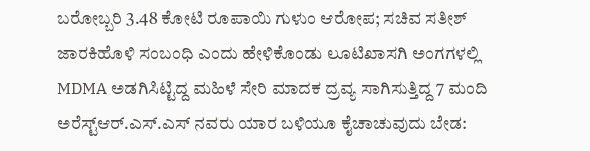ಬರೋಬ್ಬರಿ 3.48 ಕೋಟಿ ರೂಪಾಯಿ ಗುಳುಂ ಆರೋಪ; ಸಚಿವ ಸತೀಶ್ ಜಾರಕಿಹೊಳಿ ಸಂಬಂಧಿ ಎಂದು ಹೇಳಿಕೊಂಡು ಲೂಟಿಖಾಸಗಿ ಅಂಗಗಳಲ್ಲಿ MDMA ಅಡಗಿಸಿಟ್ಟಿದ್ದ ಮಹಿಳೆ ಸೇರಿ ಮಾದಕ ದ್ರವ್ಯ ಸಾಗಿಸುತ್ತಿದ್ದ 7 ಮಂದಿ ಅರೆಸ್ಟ್ಆರ್.ಎಸ್.ಎಸ್ ನವರು ಯಾರ ಬಳಿಯೂ ಕೈಚಾಚುವುದು ಬೇಡ: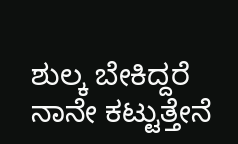ಶುಲ್ಕ ಬೇಕಿದ್ದರೆ ನಾನೇ ಕಟ್ಟುತ್ತೇನೆ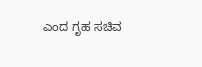ಎಂದ ಗೃಹ ಸಚಿವ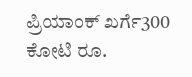ಪ್ರಿಯಾಂಕ್ ಖರ್ಗೆ300 ಕೋಟಿ ರೂ.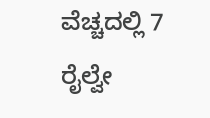ವೆಚ್ಚದಲ್ಲಿ 7 ರೈಲ್ವೇ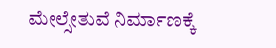ಮೇಲ್ಸೇತುವೆ ನಿರ್ಮಾಣಕ್ಕೆ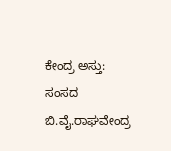ಕೇಂದ್ರ ಅಸ್ತು: ಸಂಸದ ಬಿ.ವೈ.ರಾಘವೇಂದ್ರ